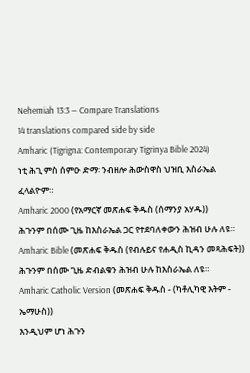Nehemiah 13:3 — Compare Translations
14 translations compared side by side
Amharic (Tigrigna: Contemporary Tigrinya Bible 2024)
ነቲ ሕጊ ምስ ሰምዑ ድማ፡ ንብዘሎ ሕውስዋስ ህዝቢ እስራኤል ፈላልዮም።
Amharic 2000 (የአማርኛ መጽሐፍ ቅዱስ (ሰማንያ አሃዱ))
ሕጉንም በሰሙ ጊዜ ከእስራኤል ጋር የተደባለቀውን ሕዝብ ሁሉ ለዩ።
Amharic Bible (መጽሐፍ ቅዱስ (የብሉይና የሐዲስ ኪዳን መጻሕፍት))
ሕጉንም በሰሙ ጊዜ ድብልቁን ሕዝብ ሁሉ ከእስራኤል ለዩ።
Amharic Catholic Version (መጽሐፍ ቅዱስ - (ካቶሊካዊ እትም - ኤማሁስ))
እንዲህም ሆነ ሕጉን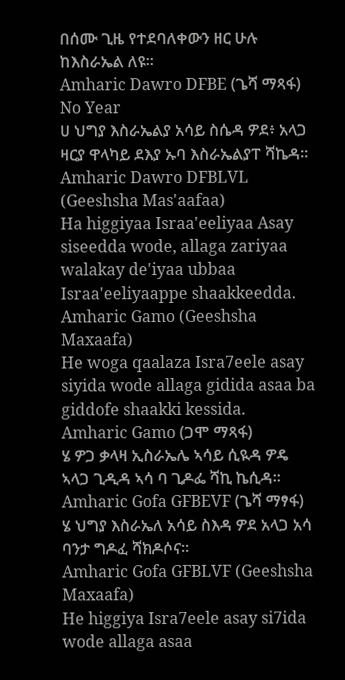በሰሙ ጊዜ የተደባለቀውን ዘር ሁሉ ከእስራኤል ለዩ።
Amharic Dawro DFBE (ጌሻ ማጻፋ) No Year
ሀ ህግያ እስራኤልያ አሳይ ስሴዳ ዎደ፥ አላጋ ዛርያ ዋላካይ ደእያ ኡባ እስራኤልያፐ ሻኬዳ።
Amharic Dawro DFBLVL (Geeshsha Mas'aafaa)
Ha higgiyaa Israa'eeliyaa Asay siseedda wode, allaga zariyaa walakay de'iyaa ubbaa Israa'eeliyaappe shaakkeedda.
Amharic Gamo (Geeshsha Maxaafa)
He woga qaalaza Isra7eele asay siyida wode allaga gidida asaa ba giddofe shaakki kessida.
Amharic Gamo (ጋሞ ማጻፋ)
ሄ ዎጋ ቃላዛ ኢስራኤሌ ኣሳይ ሲዪዳ ዎዴ ኣላጋ ጊዲዳ ኣሳ ባ ጊዶፌ ሻኪ ኬሲዳ።
Amharic Gofa GFBEVF (ጌሻ ማፃፋ)
ሄ ህግያ እስራኤለ አሳይ ስእዳ ዎደ አላጋ አሳ ባንታ ግዶፈ ሻክዶሶና።
Amharic Gofa GFBLVF (Geeshsha Maxaafa)
He higgiya Isra7eele asay si7ida wode allaga asaa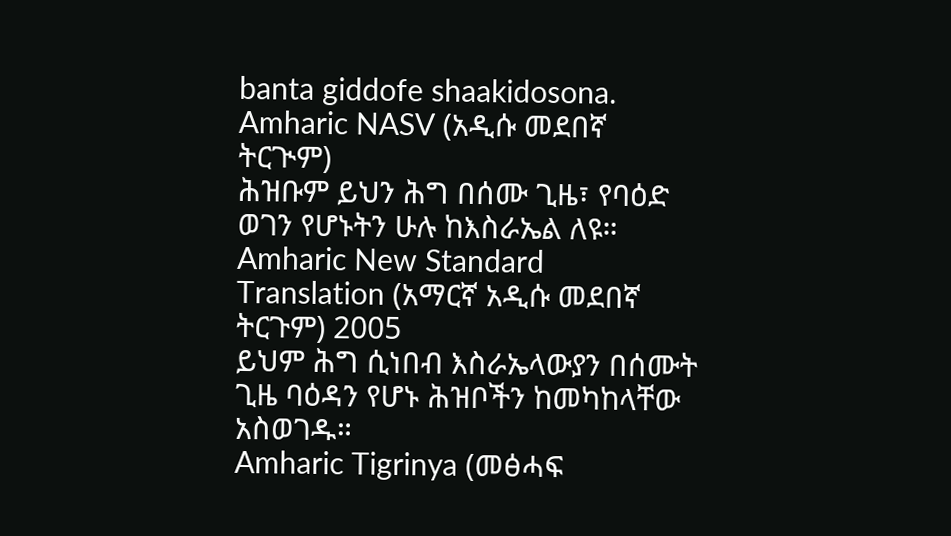banta giddofe shaakidosona.
Amharic NASV (አዲሱ መደበኛ ትርጒም)
ሕዝቡም ይህን ሕግ በሰሙ ጊዜ፣ የባዕድ ወገን የሆኑትን ሁሉ ከእስራኤል ለዩ።
Amharic New Standard Translation (አማርኛ አዲሱ መደበኛ ትርጉም) 2005
ይህም ሕግ ሲነበብ እስራኤላውያን በሰሙት ጊዜ ባዕዳን የሆኑ ሕዝቦችን ከመካከላቸው አስወገዱ።
Amharic Tigrinya (መፅሓፍ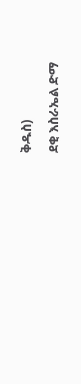ቅዱስ)
ደቂ እስራኤል ድማ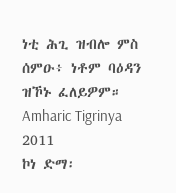ነቲ ሕጊ ዝብሎ ምስ ሰምዑ፥ ነቶም ባዕዳን ዝኾኑ ፈለይዎም።
Amharic Tigrinya 2011
ኮነ ድማ፡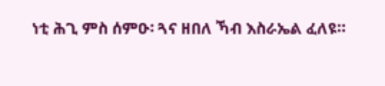ነቲ ሕጊ ምስ ሰምዑ፡ ጓና ዘበለ ኻብ እስራኤል ፈለዩ።